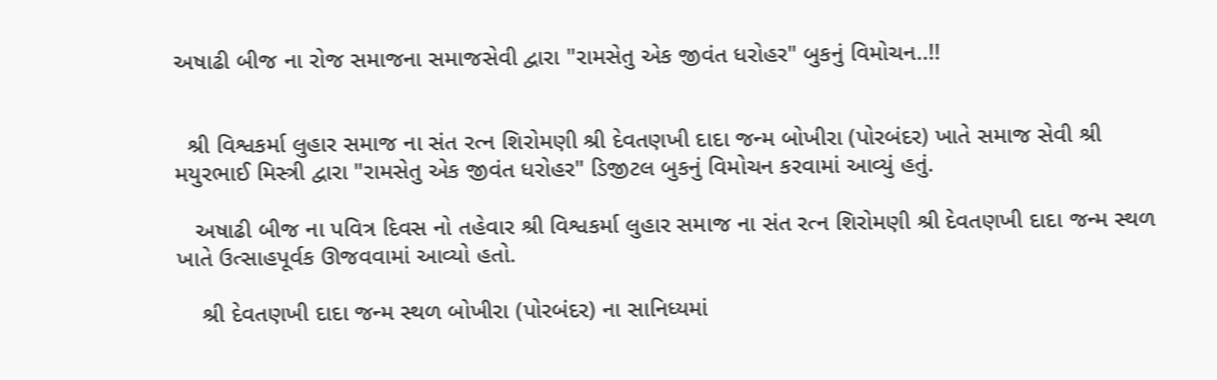અષાઢી બીજ ના રોજ સમાજના સમાજસેવી દ્વારા "રામસેતુ એક જીવંત ધરોહર" બુકનું વિમોચન..!!


  શ્રી વિશ્વકર્મા લુહાર સમાજ ના સંત રત્ન શિરોમણી શ્રી દેવતણખી દાદા જન્મ બોખીરા (પોરબંદર) ખાતે સમાજ સેવી શ્રી મયુરભાઈ મિસ્ત્રી દ્વારા "રામસેતુ એક જીવંત ધરોહર" ડિજીટલ બુકનું વિમોચન કરવામાં આવ્યું હતું.

   અષાઢી બીજ ના પવિત્ર દિવસ નો તહેવાર શ્રી વિશ્વકર્મા લુહાર સમાજ ના સંત રત્ન શિરોમણી શ્રી દેવતણખી દાદા જન્મ સ્થળ ખાતે ઉત્સાહપૂર્વક ઊજવવામાં આવ્યો હતો.

    શ્રી દેવતણખી દાદા જન્મ સ્થળ બોખીરા (પોરબંદર) ના સાનિધ્યમાં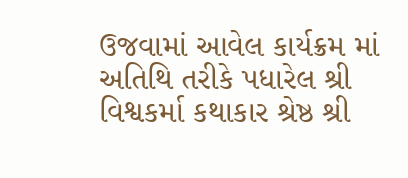ઉજવામાં આવેલ કાર્યક્રમ માં અતિથિ તરીકે પધારેલ શ્રી વિશ્વકર્મા કથાકાર શ્રેષ્ઠ શ્રી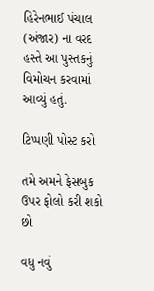હિરેનભાઈ પંચાલ (અંજાર) ના વરદ હસ્તે આ પુસ્તકનું વિમોચન કરવામાં આવ્યું હતું.

ટિપ્પણી પોસ્ટ કરો

તમે અમને ફેસબુક ઉપર ફોલો કરી શકો છો

વધુ નવું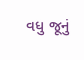વધુ જૂનું